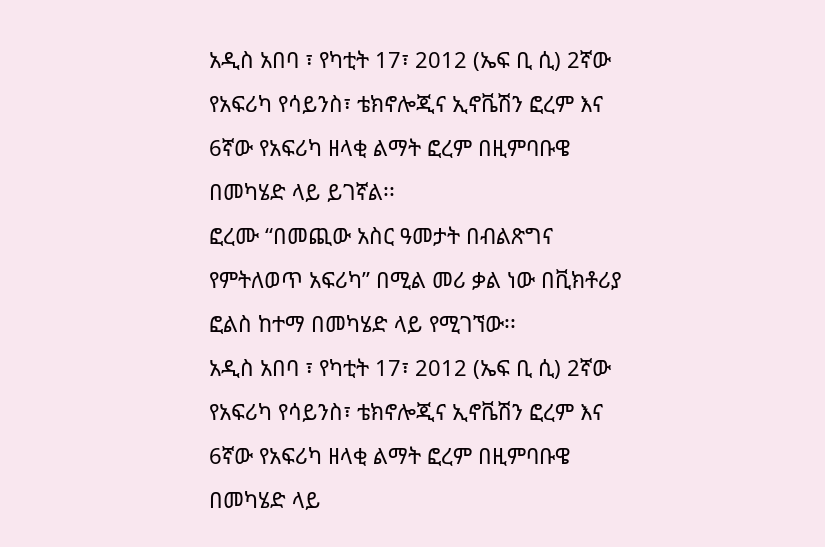አዲስ አበባ ፣ የካቲት 17፣ 2012 (ኤፍ ቢ ሲ) 2ኛው የአፍሪካ የሳይንስ፣ ቴክኖሎጂና ኢኖቬሽን ፎረም እና 6ኛው የአፍሪካ ዘላቂ ልማት ፎረም በዚምባቡዌ በመካሄድ ላይ ይገኛል፡፡
ፎረሙ “በመጪው አስር ዓመታት በብልጽግና የምትለወጥ አፍሪካ” በሚል መሪ ቃል ነው በቪክቶሪያ ፎልስ ከተማ በመካሄድ ላይ የሚገኘው፡፡
አዲስ አበባ ፣ የካቲት 17፣ 2012 (ኤፍ ቢ ሲ) 2ኛው የአፍሪካ የሳይንስ፣ ቴክኖሎጂና ኢኖቬሽን ፎረም እና 6ኛው የአፍሪካ ዘላቂ ልማት ፎረም በዚምባቡዌ በመካሄድ ላይ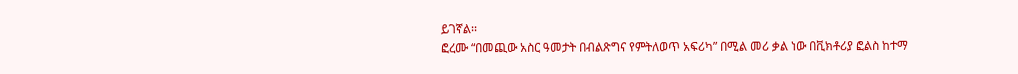ይገኛል፡፡
ፎረሙ “በመጪው አስር ዓመታት በብልጽግና የምትለወጥ አፍሪካ” በሚል መሪ ቃል ነው በቪክቶሪያ ፎልስ ከተማ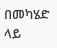በመካሄድ ላይ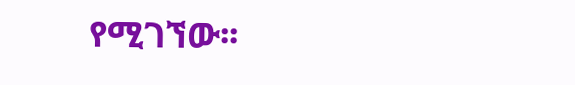የሚገኘው፡፡